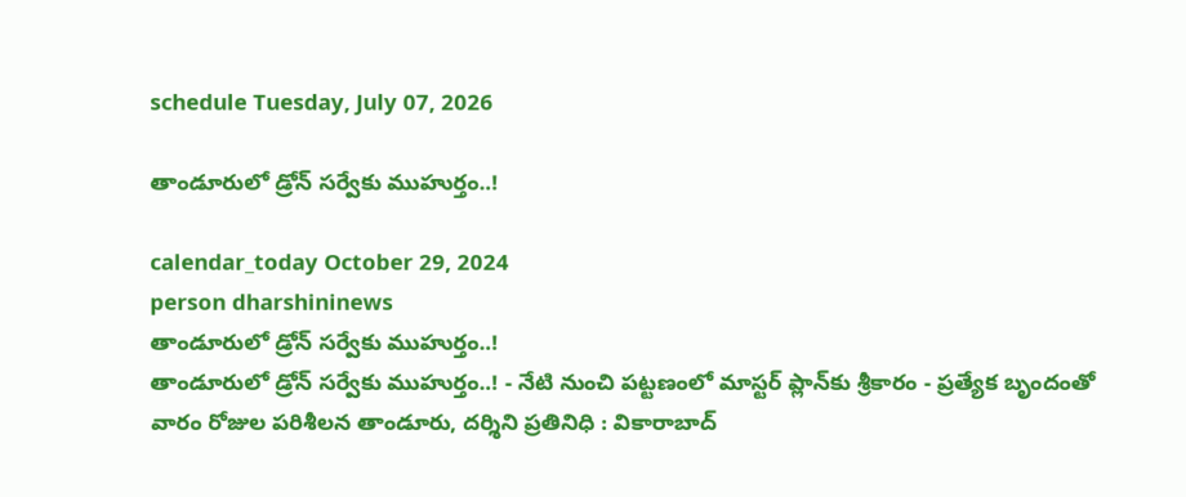schedule Tuesday, July 07, 2026

తాండూరులో డ్రోన్‌ సర్వేకు ముహుర్తం..!

calendar_today October 29, 2024
person dharshininews
తాండూరులో డ్రోన్‌ సర్వేకు ముహుర్తం..!
తాండూరులో డ్రోన్‌ సర్వేకు ముహుర్తం..! - నేటి నుంచి పట్టణంలో మాస్టర్ ప్లాన్‌కు శ్రీకారం - ప్రత్యేక బృందంతో వారం రోజుల పరిశీలన తాండూరు, దర్శిని ప్రతినిధి : వికారాబాద్‌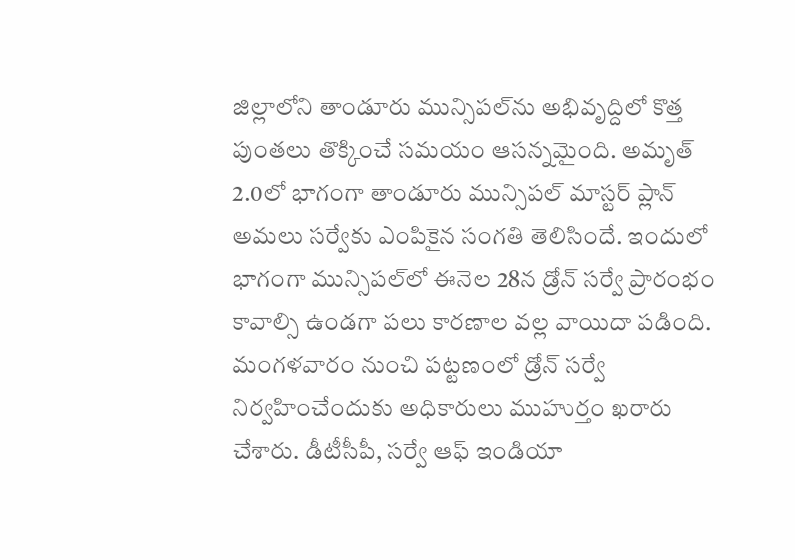జిల్లాలోని తాండూరు మున్సిపల్‌ను అభివృద్దిలో కొత్త పుంతలు తొక్కించే సమయం ఆసన్నమైంది. అమృత్‌ 2.0లో భాగంగా తాండూరు మున్సిపల్ మాస్టర్ ప్లాన్‌ అమలు సర్వేకు ఎంపికైన సంగతి తెలిసిందే. ఇందులో భాగంగా మున్సిపల్‌లో ఈనెల 28న డ్రోన్‌ సర్వే ప్రారంభం కావాల్సి ఉండగా పలు కారణాల వల్ల వాయిదా పడింది. మంగళవారం నుంచి పట్టణంలో డ్రోన్‌ సర్వే నిర్వహించేందుకు అధికారులు ముహుర్తం ఖరారు చేశారు. డీటీసీపీ, సర్వే ఆఫ్ ఇండియా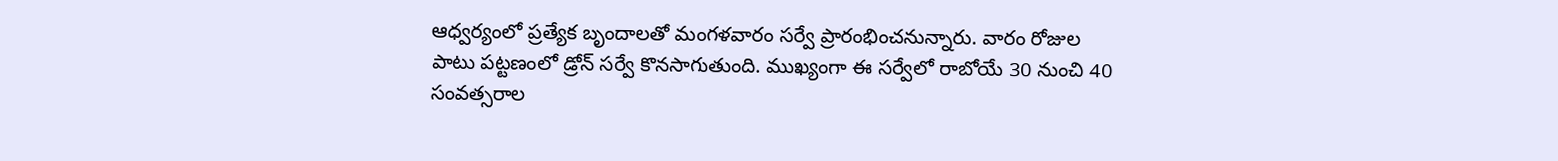ఆధ్వర్యంలో ప్రత్యేక బృందాలతో మంగళవారం సర్వే ప్రారంభించనున్నారు. వారం రోజుల పాటు పట్టణంలో డ్రోన్ సర్వే కొనసాగుతుంది. ముఖ్యంగా ఈ సర్వేలో రాబోయే 30 నుంచి 40 సంవత్సరాల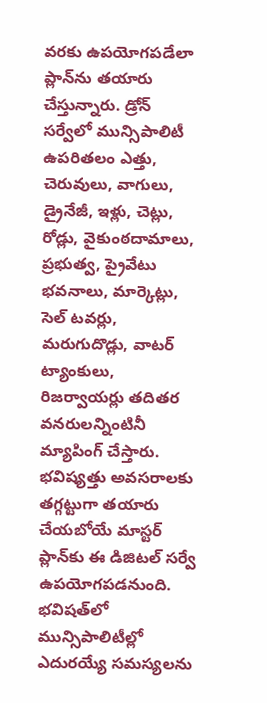వరకు ఉపయోగపడేలా ప్లాన్‌ను తయారు చేస్తున్నారు. డ్రోన్‌ సర్వేలో మున్సిపాలిటీ ఉపరితలం ఎత్తు, చెరువులు, వాగులు, డ్రైనేజీ, ఇళ్లు, చెట్లు, రోడ్లు, వైకుంఠదామాలు, ప్రభుత్వ, ప్రైవేటు భవనాలు, మార్కెట్లు, సెల్‌ టవర్లు, మరుగుదొడ్లు, వాటర్‌ ట్యాంకులు, రిజర్వాయర్లు తదితర వనరులన్నింటినీ మ్యాపింగ్‌ చేస్తారు. భవిష్యత్తు అవసరాలకు తగ్గట్టుగా తయారు చేయబోయే మాస్టర్ ప్లాన్‌కు ఈ డిజిటల్‌ సర్వే ఉపయోగపడనుంది. భవిషత్‌లో మున్సిపాలిటీల్లో ఎదురయ్యే సమస్యలను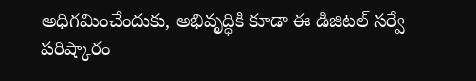అధిగమించేందుకు, అభివృద్ధికి కూడా ఈ డిజిటల్‌ సర్వే పరిష్కారం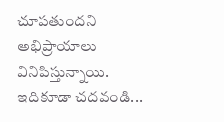చూపతుందని అభిప్రాయాలు వినిపిస్తున్నాయి. ఇదికూడా చదవండి...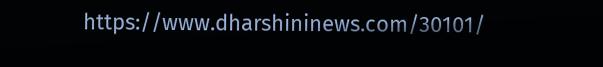https://www.dharshininews.com/30101/